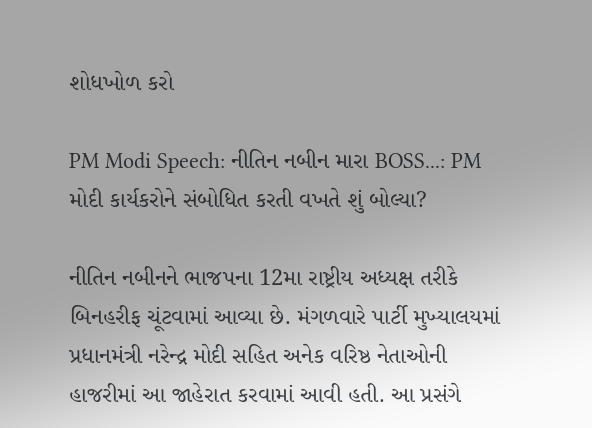શોધખોળ કરો

PM Modi Speech: નીતિન નબીન મારા BOSS...: PM મોદી કાર્યકરોને સંબોધિત કરતી વખતે શું બોલ્યા?

નીતિન નબીનને ભાજપના 12મા રાષ્ટ્રીય અધ્યક્ષ તરીકે બિનહરીફ ચૂંટવામાં આવ્યા છે. મંગળવારે પાર્ટી મુખ્યાલયમાં પ્રધાનમંત્રી નરેન્દ્ર મોદી સહિત અનેક વરિષ્ઠ નેતાઓની હાજરીમાં આ જાહેરાત કરવામાં આવી હતી. આ પ્રસંગે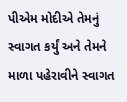પીએમ મોદીએ તેમનું સ્વાગત કર્યું અને તેમને માળા પહેરાવીને સ્વાગત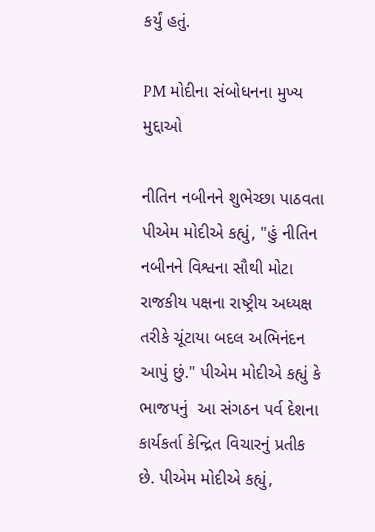કર્યું હતું.

PM મોદીના સંબોધનના મુખ્ય મુદ્દાઓ

નીતિન નબીનને શુભેચ્છા પાઠવતા પીએમ મોદીએ કહ્યું, "હું નીતિન નબીનને વિશ્વના સૌથી મોટા રાજકીય પક્ષના રાષ્ટ્રીય અધ્યક્ષ તરીકે ચૂંટાયા બદલ અભિનંદન આપું છું." પીએમ મોદીએ કહ્યું કે  ભાજપનું  આ સંગઠન પર્વ દેશના કાર્યકર્તા કેન્દ્રિત વિચારનું પ્રતીક છે. પીએમ મોદીએ કહ્યું,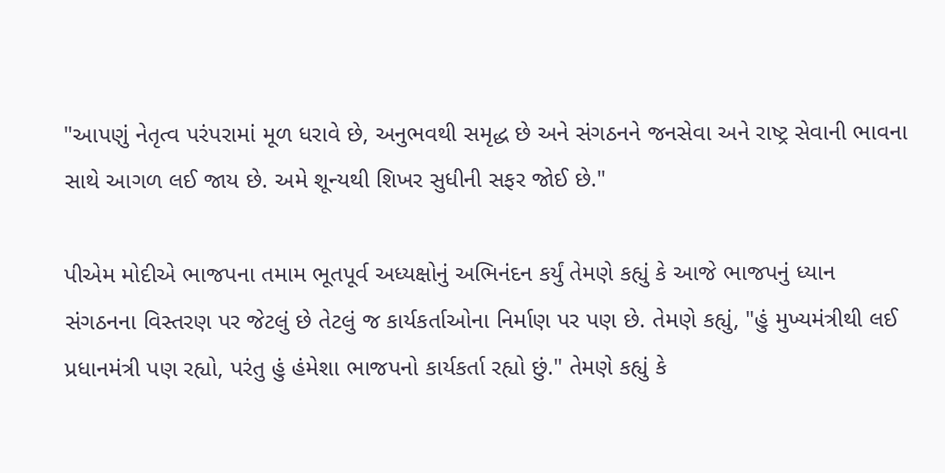"આપણું નેતૃત્વ પરંપરામાં મૂળ ધરાવે છે, અનુભવથી સમૃદ્ધ છે અને સંગઠનને જનસેવા અને રાષ્ટ્ર સેવાની ભાવના સાથે આગળ લઈ જાય છે. અમે શૂન્યથી શિખર સુધીની સફર જોઈ છે."

પીએમ મોદીએ ભાજપના તમામ ભૂતપૂર્વ અધ્યક્ષોનું અભિનંદન કર્યું તેમણે કહ્યું કે આજે ભાજપનું ધ્યાન સંગઠનના વિસ્તરણ પર જેટલું છે તેટલું જ કાર્યકર્તાઓના નિર્માણ પર પણ છે. તેમણે કહ્યું, "હું મુખ્યમંત્રીથી લઈ પ્રધાનમંત્રી પણ રહ્યો, પરંતુ હું હંમેશા ભાજપનો કાર્યકર્તા રહ્યો છું." તેમણે કહ્યું કે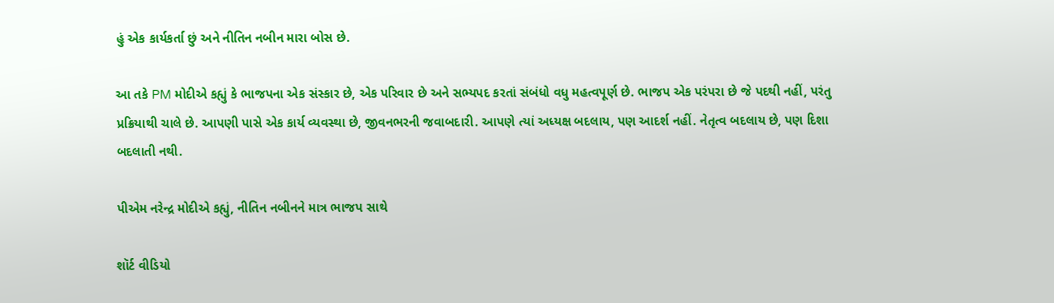હું એક કાર્યકર્તા છું અને નીતિન નબીન મારા બોસ છે.

આ તકે PM મોદીએ કહ્યું કે ભાજપના એક સંસ્કાર છે, એક પરિવાર છે અને સભ્યપદ કરતાં સંબંધો વધુ મહત્વપૂર્ણ છે. ભાજપ એક પરંપરા છે જે પદથી નહીં, પરંતુ પ્રક્રિયાથી ચાલે છે. આપણી પાસે એક કાર્ય વ્યવસ્થા છે, જીવનભરની જવાબદારી. આપણે ત્યાં અધ્યક્ષ બદલાય, પણ આદર્શ નહીં. નેતૃત્વ બદલાય છે, પણ દિશા બદલાતી નથી.

પીએમ નરેન્દ્ર મોદીએ કહ્યું, નીતિન નબીનને માત્ર ભાજપ સાથે

શૉર્ટ વીડિયો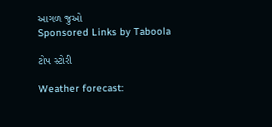આગળ જુઓ
Sponsored Links by Taboola

ટોપ સ્ટોરી

Weather forecast: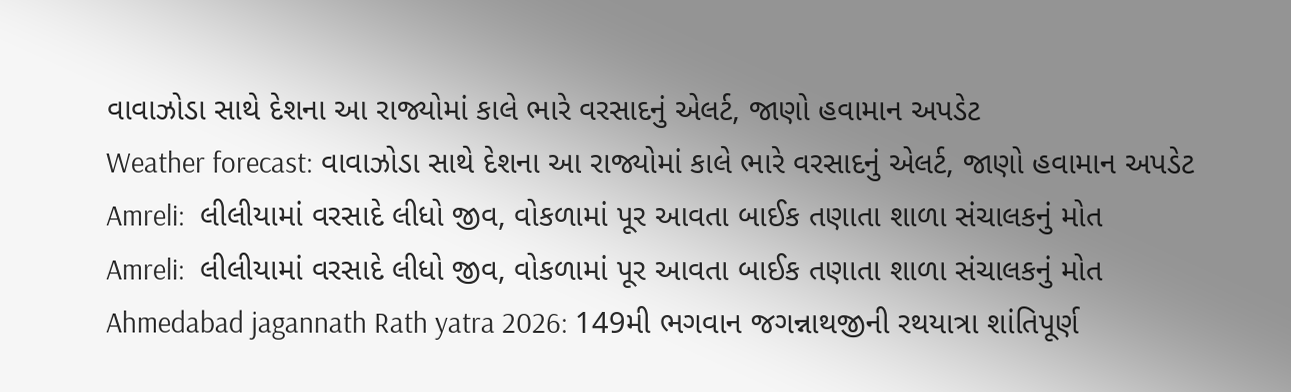વાવાઝોડા સાથે દેશના આ રાજ્યોમાં કાલે ભારે વરસાદનું એલર્ટ, જાણો હવામાન અપડેટ
Weather forecast: વાવાઝોડા સાથે દેશના આ રાજ્યોમાં કાલે ભારે વરસાદનું એલર્ટ, જાણો હવામાન અપડેટ
Amreli:  લીલીયામાં વરસાદે લીધો જીવ, વોકળામાં પૂર આવતા બાઈક તણાતા શાળા સંચાલકનું મોત
Amreli:  લીલીયામાં વરસાદે લીધો જીવ, વોકળામાં પૂર આવતા બાઈક તણાતા શાળા સંચાલકનું મોત
Ahmedabad jagannath Rath yatra 2026: 149મી ભગવાન જગન્નાથજીની રથયાત્રા શાંતિપૂર્ણ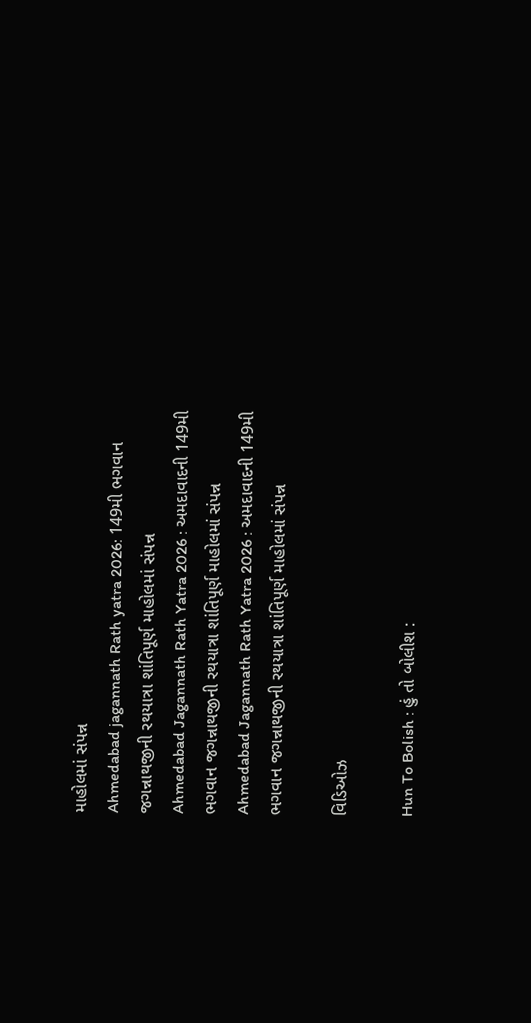માહોલમાં સંપન્ન
Ahmedabad jagannath Rath yatra 2026: 149મી ભગવાન જગન્નાથજીની રથયાત્રા શાંતિપૂર્ણ માહોલમાં સંપન્ન
Ahmedabad Jagannath Rath Yatra 2026 : અમદાવાદની 149મી ભગવાન જગન્નાથજીની રથયાત્રા શાંતિપૂર્ણ માહોલમાં સંપન્ન
Ahmedabad Jagannath Rath Yatra 2026 : અમદાવાદની 149મી ભગવાન જગન્નાથજીની રથયાત્રા શાંતિપૂર્ણ માહોલમાં સંપન્ન

વિડિઓઝ

Hun To Bolish : હું તો બોલીશ :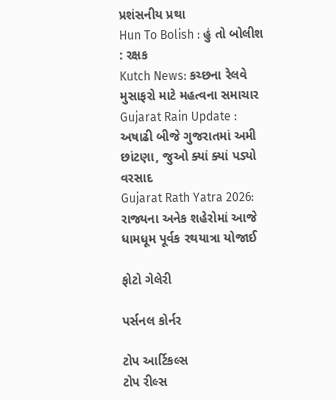પ્રશંસનીય પ્રથા
Hun To Bolish : હું તો બોલીશ : રક્ષક
Kutch News: કચ્છના રેલવે મુસાફરો માટે મહત્વના સમાચાર
Gujarat Rain Update : અષાઢી બીજે ગુજરાતમાં અમી છાંટણા, જુઓ ક્યાં ક્યાં પડ્યો વરસાદ
Gujarat Rath Yatra 2026: રાજ્યના અનેક શહેરોમાં આજે ધામધૂમ પૂર્વક રથયાત્રા યોજાઈ

ફોટો ગેલેરી

પર્સનલ કોર્નર

ટોપ આર્ટિકલ્સ
ટોપ રીલ્સ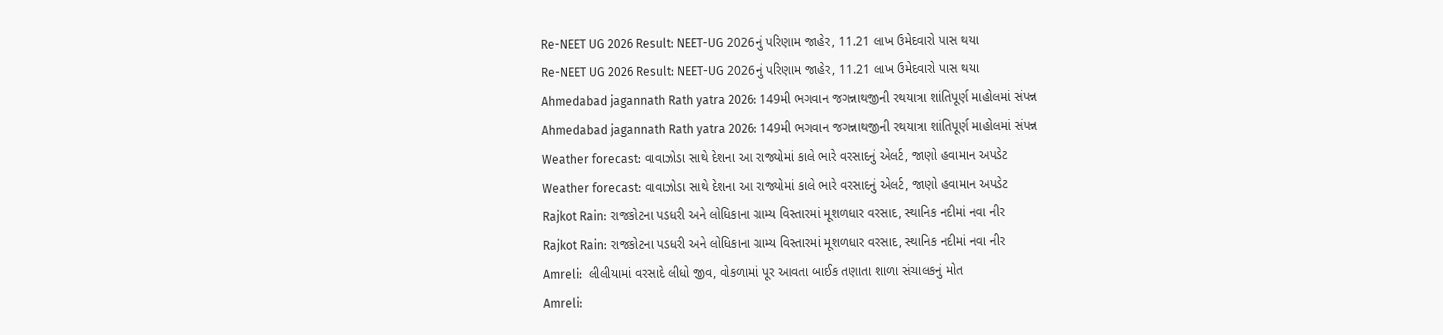Re-NEET UG 2026 Result: NEET-UG 2026નું પરિણામ જાહેર, 11.21 લાખ ઉમેદવારો પાસ થયા
Re-NEET UG 2026 Result: NEET-UG 2026નું પરિણામ જાહેર, 11.21 લાખ ઉમેદવારો પાસ થયા
Ahmedabad jagannath Rath yatra 2026: 149મી ભગવાન જગન્નાથજીની રથયાત્રા શાંતિપૂર્ણ માહોલમાં સંપન્ન
Ahmedabad jagannath Rath yatra 2026: 149મી ભગવાન જગન્નાથજીની રથયાત્રા શાંતિપૂર્ણ માહોલમાં સંપન્ન
Weather forecast: વાવાઝોડા સાથે દેશના આ રાજ્યોમાં કાલે ભારે વરસાદનું એલર્ટ, જાણો હવામાન અપડેટ
Weather forecast: વાવાઝોડા સાથે દેશના આ રાજ્યોમાં કાલે ભારે વરસાદનું એલર્ટ, જાણો હવામાન અપડેટ
Rajkot Rain: રાજકોટના પડધરી અને લોધિકાના ગ્રામ્ય વિસ્તારમાં મૂશળધાર વરસાદ, સ્થાનિક નદીમાં નવા નીર
Rajkot Rain: રાજકોટના પડધરી અને લોધિકાના ગ્રામ્ય વિસ્તારમાં મૂશળધાર વરસાદ, સ્થાનિક નદીમાં નવા નીર
Amreli:  લીલીયામાં વરસાદે લીધો જીવ, વોકળામાં પૂર આવતા બાઈક તણાતા શાળા સંચાલકનું મોત
Amreli: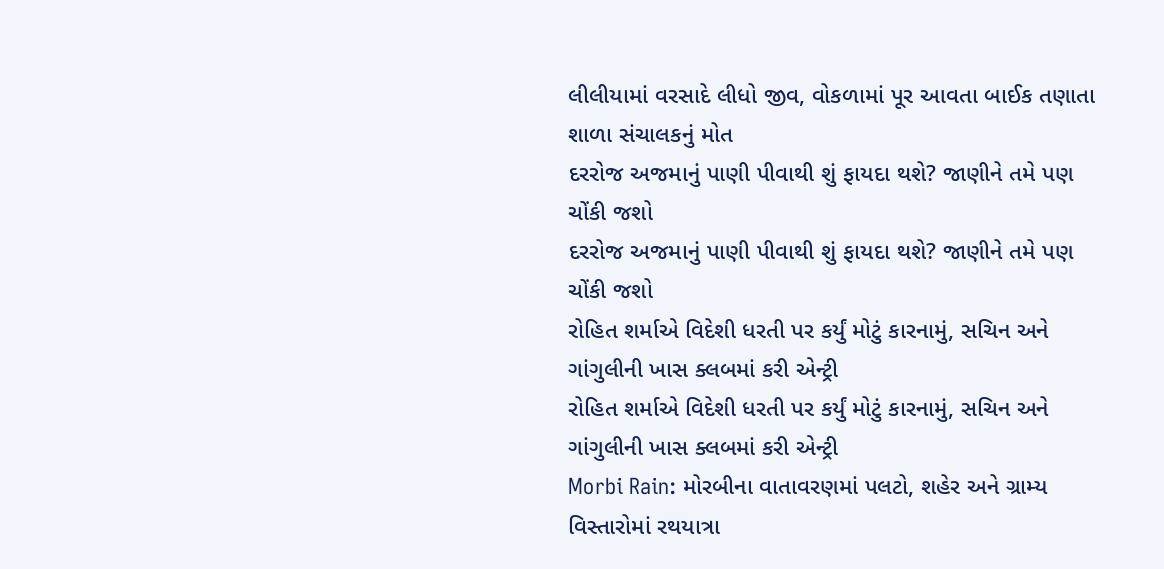લીલીયામાં વરસાદે લીધો જીવ, વોકળામાં પૂર આવતા બાઈક તણાતા શાળા સંચાલકનું મોત
દરરોજ અજમાનું પાણી પીવાથી શું ફાયદા થશે? જાણીને તમે પણ ચોંકી જશો
દરરોજ અજમાનું પાણી પીવાથી શું ફાયદા થશે? જાણીને તમે પણ ચોંકી જશો
રોહિત શર્માએ વિદેશી ધરતી પર કર્યું મોટું કારનામું, સચિન અને ગાંગુલીની ખાસ ક્લબમાં કરી એન્ટ્રી
રોહિત શર્માએ વિદેશી ધરતી પર કર્યું મોટું કારનામું, સચિન અને ગાંગુલીની ખાસ ક્લબમાં કરી એન્ટ્રી
Morbi Rain: મોરબીના વાતાવરણમાં પલટો, શહેર અને ગ્રામ્ય વિસ્તારોમાં રથયાત્રા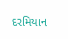દરમિયાન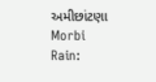અમીછાંટણા
Morbi Rain: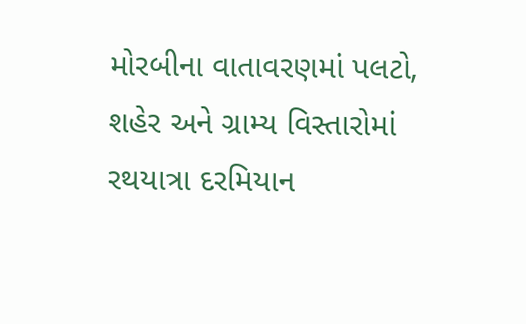મોરબીના વાતાવરણમાં પલટો, શહેર અને ગ્રામ્ય વિસ્તારોમાં રથયાત્રા દરમિયાન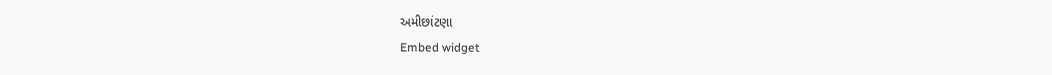અમીછાંટણા
Embed widget